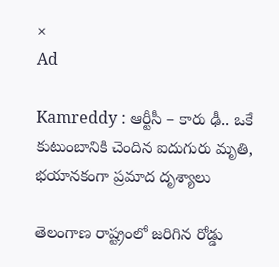×
Ad

Kamreddy : ఆర్టీసీ – కారు ఢీ.. ఒకే కుటుంబానికి చెందిన ఐదుగురు మృతి, భయానకంగా ప్రమాద దృశ్యాలు

తెలంగాణ రాష్ట్రంలో జరిగిన రోడ్డు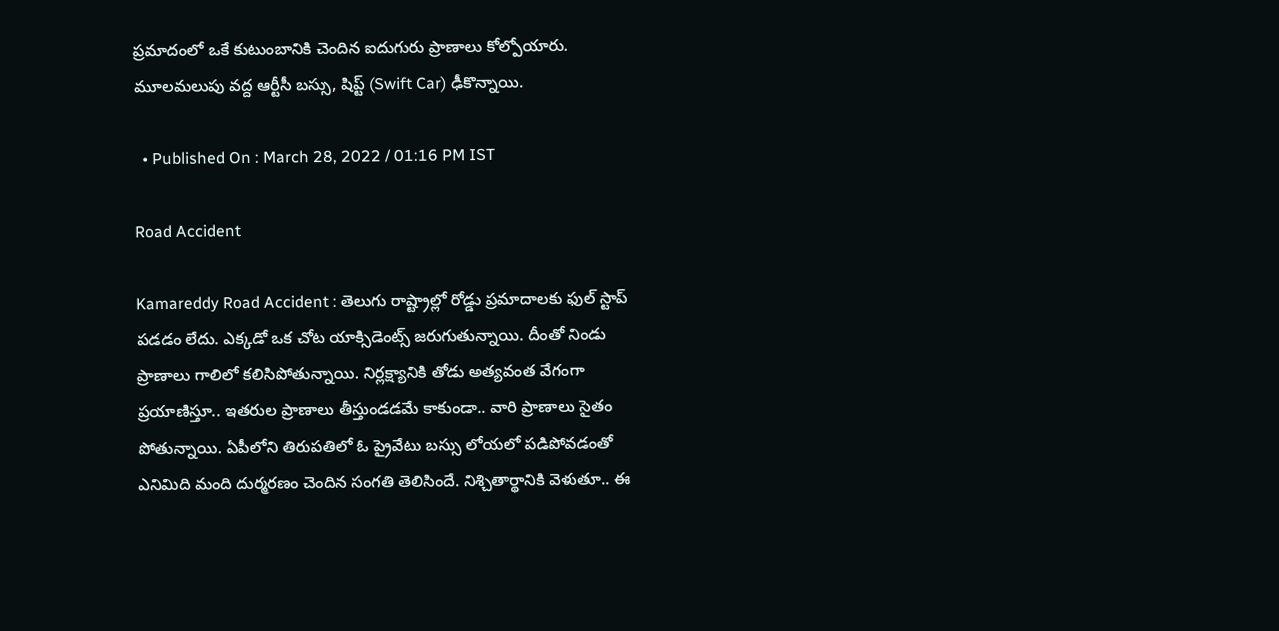ప్రమాదంలో ఒకే కుటుంబానికి చెందిన ఐదుగురు ప్రాణాలు కోల్పోయారు. మూలమలుపు వద్ద ఆర్టీసీ బస్సు, షిప్ట్ (Swift Car) ఢీకొన్నాయి.

  • Published On : March 28, 2022 / 01:16 PM IST

Road Accident

Kamareddy Road Accident : తెలుగు రాష్ట్రాల్లో రోడ్డు ప్రమాదాలకు ఫుల్ స్టాప్ పడడం లేదు. ఎక్కడో ఒక చోట యాక్సిడెంట్స్ జరుగుతున్నాయి. దీంతో నిండు ప్రాణాలు గాలిలో కలిసిపోతున్నాయి. నిర్లక్ష్యానికి తోడు అత్యవంత వేగంగా ప్రయాణిస్తూ.. ఇతరుల ప్రాణాలు తీస్తుండడమే కాకుండా.. వారి ప్రాణాలు సైతం పోతున్నాయి. ఏపీలోని తిరుపతిలో ఓ ప్రైవేటు బస్సు లోయలో పడిపోవడంతో ఎనిమిది మంది దుర్మరణం చెందిన సంగతి తెలిసిందే. నిశ్చితార్థానికి వెళుతూ.. ఈ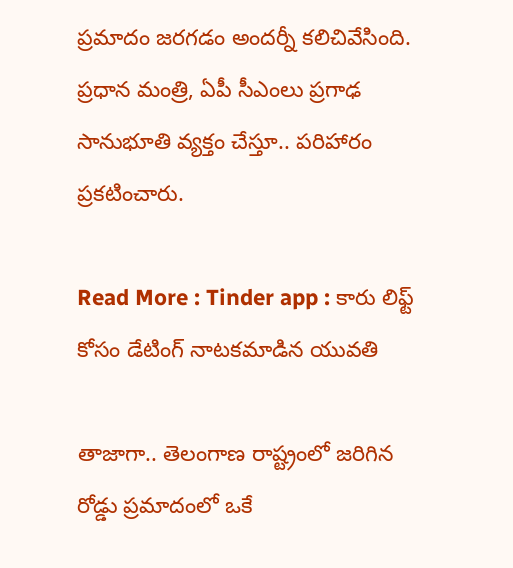ప్రమాదం జరగడం అందర్నీ కలిచివేసింది. ప్రధాన మంత్రి, ఏపీ సీఎంలు ప్రగాఢ సానుభూతి వ్యక్తం చేస్తూ.. పరిహారం ప్రకటించారు.

Read More : Tinder app : కారు లిఫ్ట్ కోసం డేటింగ్ నాటకమాడిన యువతి

తాజాగా.. తెలంగాణ రాష్ట్రంలో జరిగిన రోడ్డు ప్రమాదంలో ఒకే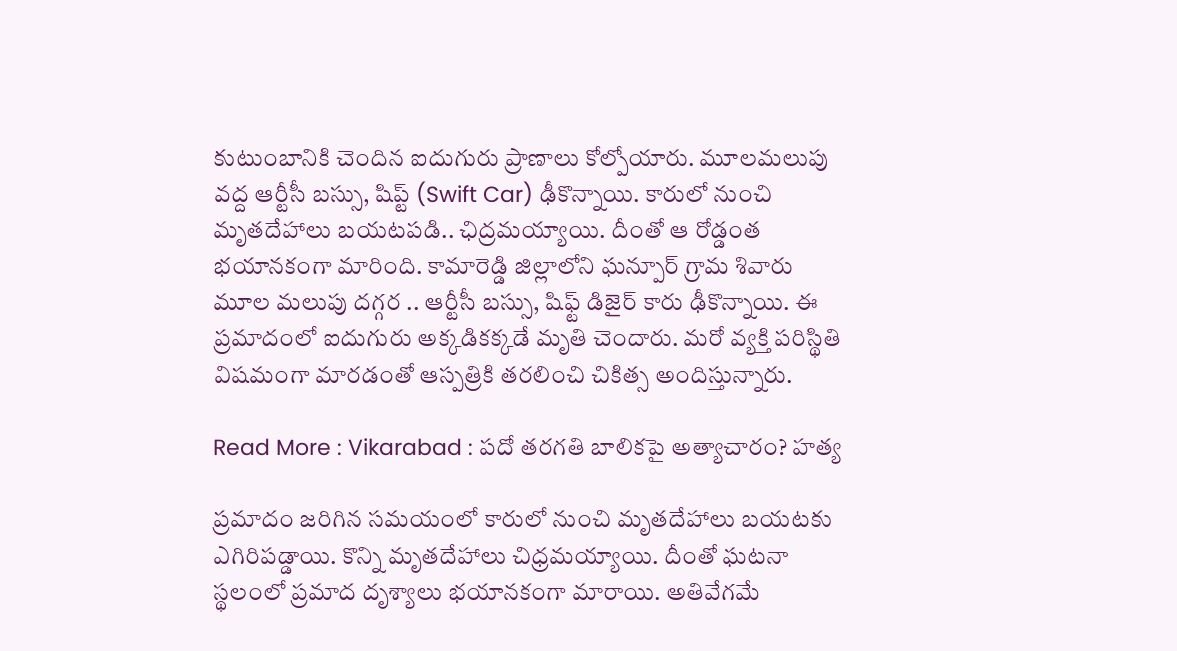కుటుంబానికి చెందిన ఐదుగురు ప్రాణాలు కోల్పోయారు. మూలమలుపు వద్ద ఆర్టీసీ బస్సు, షిప్ట్ (Swift Car) ఢీకొన్నాయి. కారులో నుంచి మృతదేహాలు బయటపడి.. ఛిద్రమయ్యాయి. దీంతో ఆ రోడ్డంత భయానకంగా మారింది. కామారెడ్డి జిల్లాలోని ఘన్పూర్‌ గ్రామ శివారు మూల మలుపు దగ్గర .. ఆర్టీసీ బస్సు, షిఫ్ట్‌ డిజైర్‌ కారు ఢీకొన్నాయి. ఈ ప్రమాదంలో ఐదుగురు అక్కడికక్కడే మృతి చెందారు. మరో వ్యక్తి పరిస్థితి విషమంగా మారడంతో ఆస్పత్రికి తరలించి చికిత్స అందిస్తున్నారు.

Read More : Vikarabad : పదో తరగతి బాలికపై అత్యాచారం? హత్య

ప్రమాదం జరిగిన సమయంలో కారులో నుంచి మృతదేహాలు బయటకు ఎగిరిపడ్డాయి. కొన్ని మృతదేహాలు చిధ్రమయ్యాయి. దీంతో ఘటనా స్థలంలో ప్రమాద దృశ్యాలు భయానకంగా మారాయి. అతివేగమే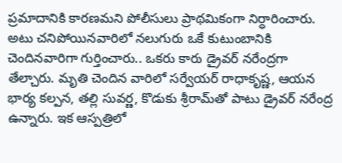ప్రమాదానికి కారణమని పోలీసులు ప్రాథమికంగా నిర్ధారించారు. అటు చనిపోయినవారిలో నలుగురు ఒకే కుటుంబానికి చెందినవారిగా గుర్తించారు.. ఒకరు కారు డ్రైవర్‌ నరేంద్రగా తేల్చారు. మృతి చెందిన వారిలో సర్వేయర్‌ రాధాకృష్ణ, ఆయన భార్య కల్పన, తల్లి సువర్ణ, కొడుకు శ్రీరామ్‌తో పాటు డ్రైవర్‌ నరేంద్ర ఉన్నారు. ఇక ఆస్పత్రిలో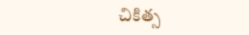చికిత్స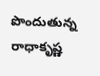పొందుతున్న రాధాకృష్ణ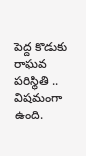పెద్ద కొడుకు రాఘవ పరిస్థితి .. విషమంగా ఉంది.